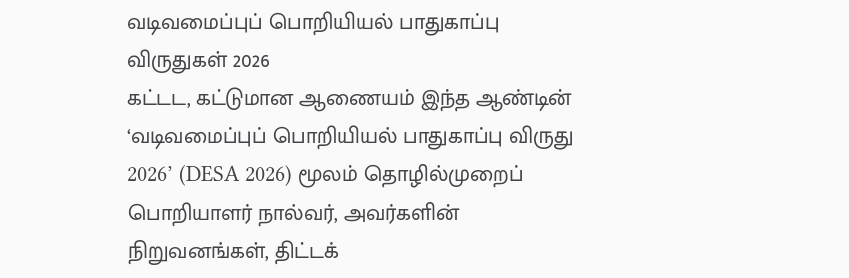வடிவமைப்புப் பொறியியல் பாதுகாப்பு விருதுகள் 2026
கட்டட, கட்டுமான ஆணையம் இந்த ஆண்டின் ‘வடிவமைப்புப் பொறியியல் பாதுகாப்பு விருது 2026’ (DESA 2026) மூலம் தொழில்முறைப் பொறியாளர் நால்வர், அவர்களின் நிறுவனங்கள், திட்டக்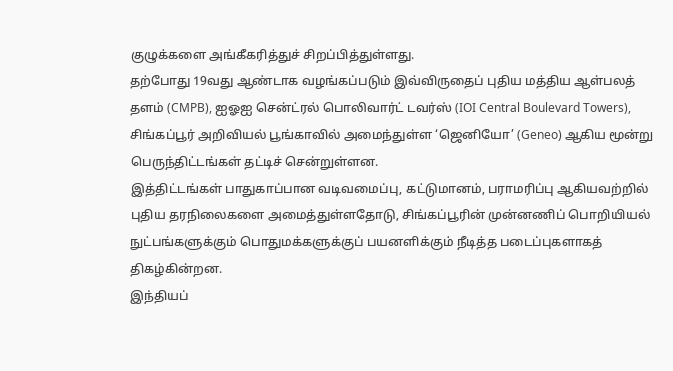குழுக்களை அங்கீகரித்துச் சிறப்பித்துள்ளது.
தற்போது 19வது ஆண்டாக வழங்கப்படும் இவ்விருதைப் புதிய மத்திய ஆள்பலத் தளம் (CMPB), ஐஓஐ சென்ட்ரல் பொலிவார்ட் டவர்ஸ் (IOI Central Boulevard Towers), சிங்கப்பூர் அறிவியல் பூங்காவில் அமைந்துள்ள ‘ஜெனியோ’ (Geneo) ஆகிய மூன்று பெருந்திட்டங்கள் தட்டிச் சென்றுள்ளன.
இத்திட்டங்கள் பாதுகாப்பான வடிவமைப்பு, கட்டுமானம், பராமரிப்பு ஆகியவற்றில் புதிய தரநிலைகளை அமைத்துள்ளதோடு, சிங்கப்பூரின் முன்னணிப் பொறியியல் நுட்பங்களுக்கும் பொதுமக்களுக்குப் பயனளிக்கும் நீடித்த படைப்புகளாகத் திகழ்கின்றன.
இந்தியப்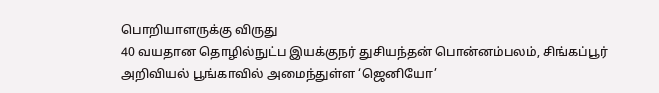பொறியாளருக்கு விருது
40 வயதான தொழில்நுட்ப இயக்குநர் துசியந்தன் பொன்னம்பலம், சிங்கப்பூர் அறிவியல் பூங்காவில் அமைந்துள்ள ‘ஜெனியோ’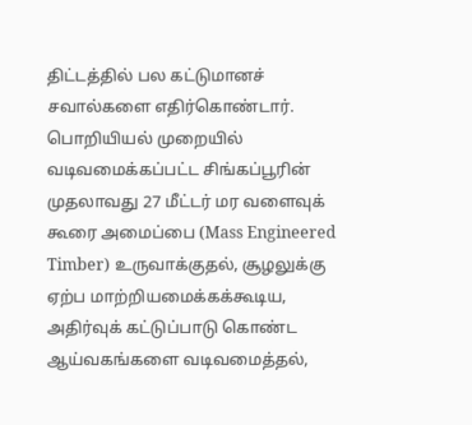திட்டத்தில் பல கட்டுமானச் சவால்களை எதிர்கொண்டார். பொறியியல் முறையில் வடிவமைக்கப்பட்ட சிங்கப்பூரின் முதலாவது 27 மீட்டர் மர வளைவுக் கூரை அமைப்பை (Mass Engineered Timber) உருவாக்குதல், சூழலுக்கு ஏற்ப மாற்றியமைக்கக்கூடிய, அதிர்வுக் கட்டுப்பாடு கொண்ட ஆய்வகங்களை வடிவமைத்தல்,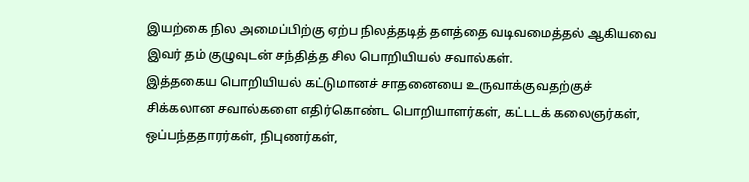இயற்கை நில அமைப்பிற்கு ஏற்ப நிலத்தடித் தளத்தை வடிவமைத்தல் ஆகியவை இவர் தம் குழுவுடன் சந்தித்த சில பொறியியல் சவால்கள்.
இத்தகைய பொறியியல் கட்டுமானச் சாதனையை உருவாக்குவதற்குச் சிக்கலான சவால்களை எதிர்கொண்ட பொறியாளர்கள், கட்டடக் கலைஞர்கள், ஒப்பந்ததாரர்கள், நிபுணர்கள்,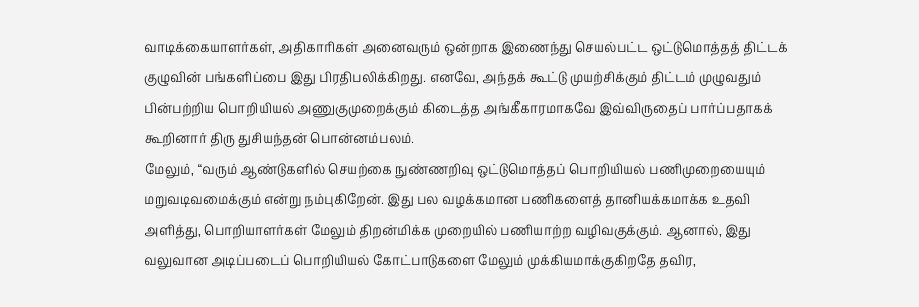வாடிக்கையாளர்கள், அதிகாரிகள் அனைவரும் ஒன்றாக இணைந்து செயல்பட்ட ஒட்டுமொத்தத் திட்டக் குழுவின் பங்களிப்பை இது பிரதிபலிக்கிறது. எனவே, அந்தக் கூட்டு முயற்சிக்கும் திட்டம் முழுவதும் பின்பற்றிய பொறியியல் அணுகுமுறைக்கும் கிடைத்த அங்கீகாரமாகவே இவ்விருதைப் பார்ப்பதாகக் கூறினார் திரு துசியந்தன் பொன்னம்பலம்.
மேலும், “வரும் ஆண்டுகளில் செயற்கை நுண்ணறிவு ஒட்டுமொத்தப் பொறியியல் பணிமுறையையும் மறுவடிவமைக்கும் என்று நம்புகிறேன். இது பல வழக்கமான பணிகளைத் தானியக்கமாக்க உதவி அளித்து, பொறியாளர்கள் மேலும் திறன்மிக்க முறையில் பணியாற்ற வழிவகுக்கும். ஆனால், இது வலுவான அடிப்படைப் பொறியியல் கோட்பாடுகளை மேலும் முக்கியமாக்குகிறதே தவிர,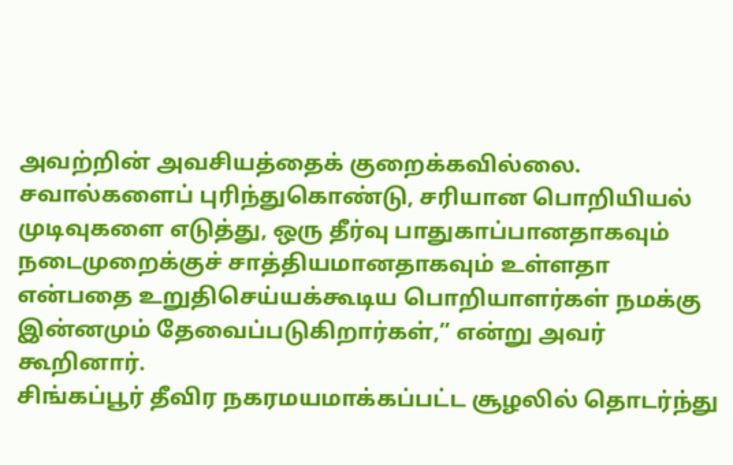அவற்றின் அவசியத்தைக் குறைக்கவில்லை. சவால்களைப் புரிந்துகொண்டு, சரியான பொறியியல் முடிவுகளை எடுத்து, ஒரு தீர்வு பாதுகாப்பானதாகவும் நடைமுறைக்குச் சாத்தியமானதாகவும் உள்ளதா என்பதை உறுதிசெய்யக்கூடிய பொறியாளர்கள் நமக்கு இன்னமும் தேவைப்படுகிறார்கள்,” என்று அவர் கூறினார்.
சிங்கப்பூர் தீவிர நகரமயமாக்கப்பட்ட சூழலில் தொடர்ந்து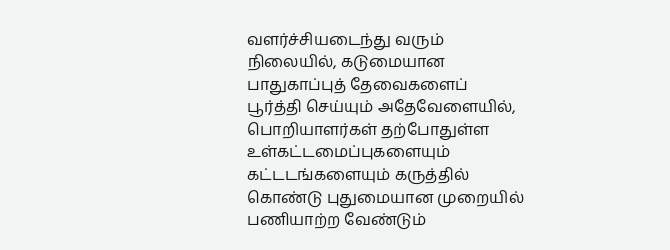வளர்ச்சியடைந்து வரும் நிலையில், கடுமையான பாதுகாப்புத் தேவைகளைப் பூர்த்தி செய்யும் அதேவேளையில், பொறியாளர்கள் தற்போதுள்ள உள்கட்டமைப்புகளையும் கட்டடங்களையும் கருத்தில் கொண்டு புதுமையான முறையில் பணியாற்ற வேண்டும்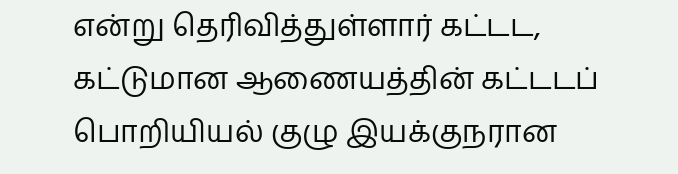என்று தெரிவித்துள்ளார் கட்டட, கட்டுமான ஆணையத்தின் கட்டடப் பொறியியல் குழு இயக்குநரான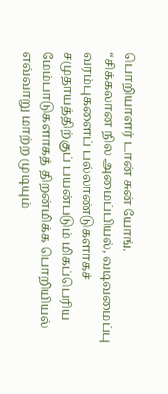பொறியாளர் டான் சுன் யோங்.
“சிக்கலான நில அமைப்பியல், வடிவமைப்பு வரம்புகளைப் பல்லாண்டுகளாகச் சமுதாயத்திற்குப் பயன்படும் மிகப்பெரிய மேம்பாடுகளாகத் திறன்மிக்க பொறியியல் எவ்வாறு மாற்ற முடியும்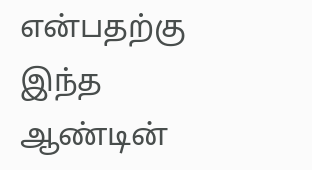என்பதற்கு இந்த ஆண்டின்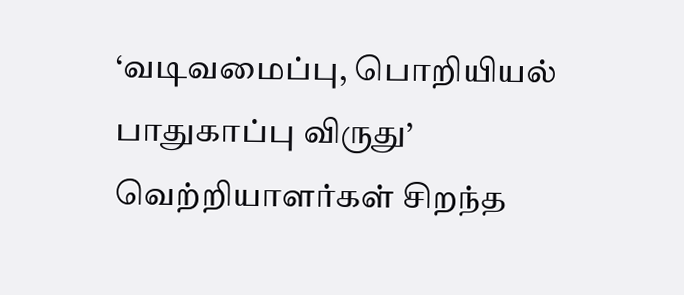‘வடிவமைப்பு, பொறியியல் பாதுகாப்பு விருது’ வெற்றியாளர்கள் சிறந்த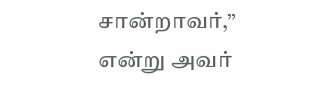சான்றாவர்,” என்று அவர்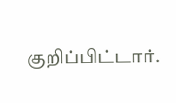குறிப்பிட்டார்.